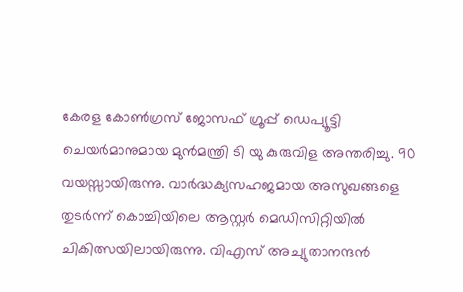കേരള കോൺഗ്രസ് ജോസഫ് ഗ്രൂപ്പ് ഡെപ്യൂട്ടി ചെയർമാനുമായ മുൻമന്ത്രി ടി യു കുരുവിള അന്തരിച്ചു. 90 വയസ്സായിരുന്നു. വാർദ്ധക്യസഹജമായ അസുഖങ്ങളെ തുടർന്ന് കൊച്ചിയിലെ ആസ്റ്റർ മെഡിസിറ്റിയിൽ ചികിത്സയിലായിരുന്നു. വിഎസ് അച്യുതാനന്ദൻ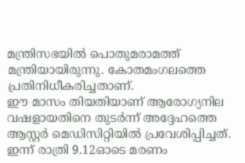മന്ത്രിസഭയിൽ പൊതുമരാമത്ത് മന്ത്രിയായിരുന്നു. കോതമംഗലത്തെ പ്രതിനിധീകരിച്ചതാണ്.
ഈ മാസം തിയതിയാണ് ആരോഗ്യനില വഷളായതിനെ തുടർന്ന് അദ്ദേഹത്തെ ആസ്റ്റർ മെഡിസിറ്റിയിൽ പ്രവേശിപ്പിച്ചത്. ഇന്ന് രാത്രി 9.12ഓടെ മരണം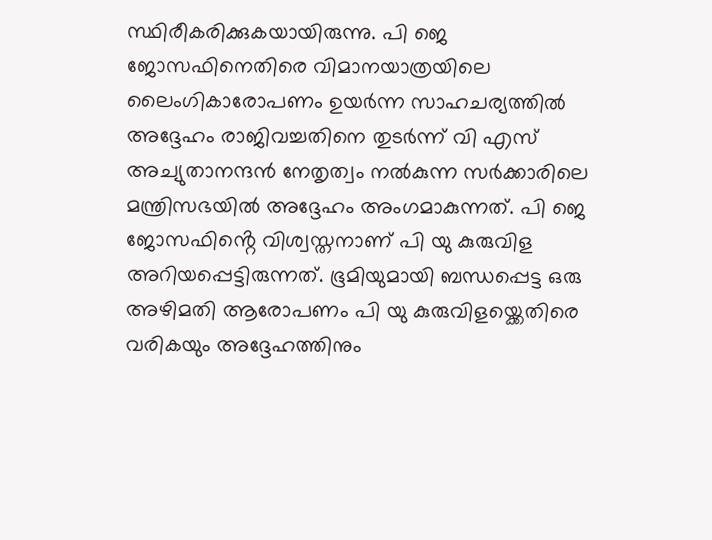സ്ഥിരീകരിക്കുകയായിരുന്നു. പി ജെ ജോസഫിനെതിരെ വിമാനയാത്രയിലെ ലൈംഗികാരോപണം ഉയർന്ന സാഹചര്യത്തിൽ അദ്ദേഹം രാജിവച്ചതിനെ തുടർന്ന് വി എസ് അച്യുതാനന്ദൻ നേതൃത്വം നൽകുന്ന സർക്കാരിലെ മന്ത്രിസഭയിൽ അദ്ദേഹം അംഗമാകുന്നത്. പി ജെ ജോസഫിൻ്റെ വിശ്വസ്തനാണ് പി യു കുരുവിള അറിയപ്പെട്ടിരുന്നത്. ഭൂമിയുമായി ബന്ധപ്പെട്ട ഒരു അഴിമതി ആരോപണം പി യു കുരുവിളയ്ക്കെതിരെ വരികയും അദ്ദേഹത്തിനും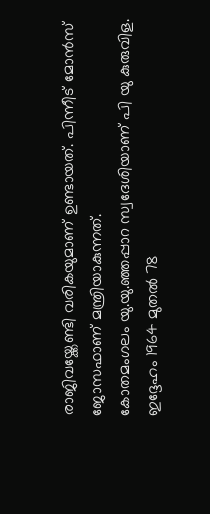രാജിവയ്ക്കേണ്ടി വരികയുമാണ് ഉണ്ടായത്. പിന്നീട് മോൻസ് ജോസഫാണ് മന്ത്രിയാകുന്നത്.
കോതമംഗലം യു.യു.ഞ്ഞപ്പാറ സ്വദേശിയാണ് പി യു കുരുവിള. ഇദ്ദേഹം 1964 മുതൽ 78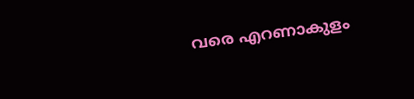വരെ എറണാകുളം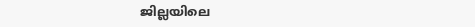ജില്ലയിലെ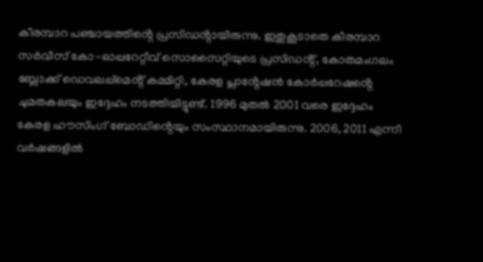കീരമ്പാറ പഞ്ചായത്തിൻ്റെ പ്രസിഡൻ്റായിരുന്നു. ഇതുകൂടാതെ കീരമ്പാറ സർവീസ് കോ-ഓപ്പറേറ്റീവ് സൊസൈറ്റിയുടെ പ്രസിഡൻ്റ്, കോതമംഗലം ബ്ലോക്ക് ഡെവലപ്പ്മെൻ്റ് കമ്മിറ്റി, കേരള പ്ലാൻ്റേഷൻ കോർപ്പറേഷൻ്റെ ചുമതകലയും ഇദ്ദേഹം നടത്തിയിട്ടുണ്ട്. 1996 മുതൽ 2001 വരെ ഇദ്ദേഹം കേരള ഹൗസിംഗ് ബോഡിൻ്റെയും സംസ്ഥാനമായിരുന്നു. 2006, 2011 എന്നീ വർഷങ്ങളിൽ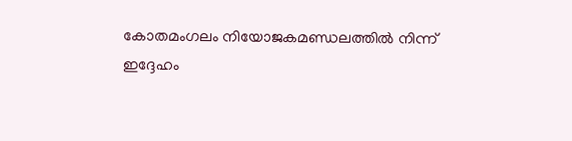കോതമംഗലം നിയോജകമണ്ഡലത്തിൽ നിന്ന് ഇദ്ദേഹം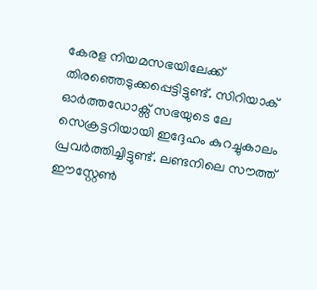കേരള നിയമസഭയിലേക്ക് തിരഞ്ഞെടുക്കപ്പെട്ടിട്ടുണ്ട്. സിറിയാക് ഓർത്തഡോക്സ് സഭയുടെ ലേ സെക്രട്ടറിയായി ഇദ്ദേഹം കുറച്ചുകാലം പ്രവർത്തിച്ചിട്ടുണ്ട്. ലണ്ടനിലെ സൗത്ത് ഈസ്റ്റേൺ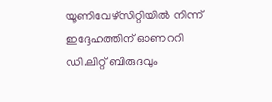യൂണിവേഴ്സിറ്റിയിൽ നിന്ന് ഇദ്ദേഹത്തിന് ഓണററി ഡി.ലിറ്റ് ബിരുദവും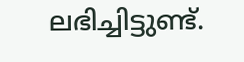ലഭിച്ചിട്ടുണ്ട്.